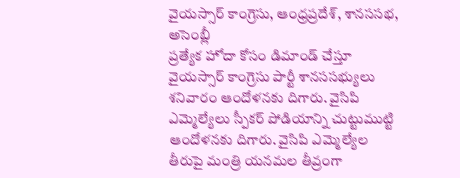వైయస్సార్ కాంగ్రెసు, ఆంధ్రప్రదేశ్, శానససభ, అసెంబ్లీ
ప్రత్యేక హోదా కోసం డిమాండ్ చేస్తూ వైయస్సార్ కాంగ్రెసు పార్టీ శానససభ్యులు శనివారం ఆందోళనకు దిగారు. వైసిపి ఎమ్మెల్యేలు స్పీకర్ పోడియాన్ని చుట్టుముట్టి ఆందోళనకు దిగారు. వైసిపి ఎమ్మెల్యేల తీరుపై మంత్రి యనమల తీవ్రంగా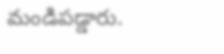మండిపడ్డారు.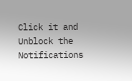Click it and Unblock the Notifications